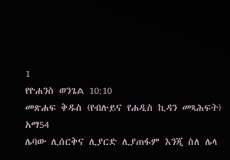1
የዮሐንስ ወንጌል 10:10
መጽሐፍ ቅዱስ (የብሉይና የሐዲስ ኪዳን መጻሕፍት)
አማ54
ሌባው ሊሰርቅና ሊያርድ ሊያጠፋም እንጂ ስለ ሌላ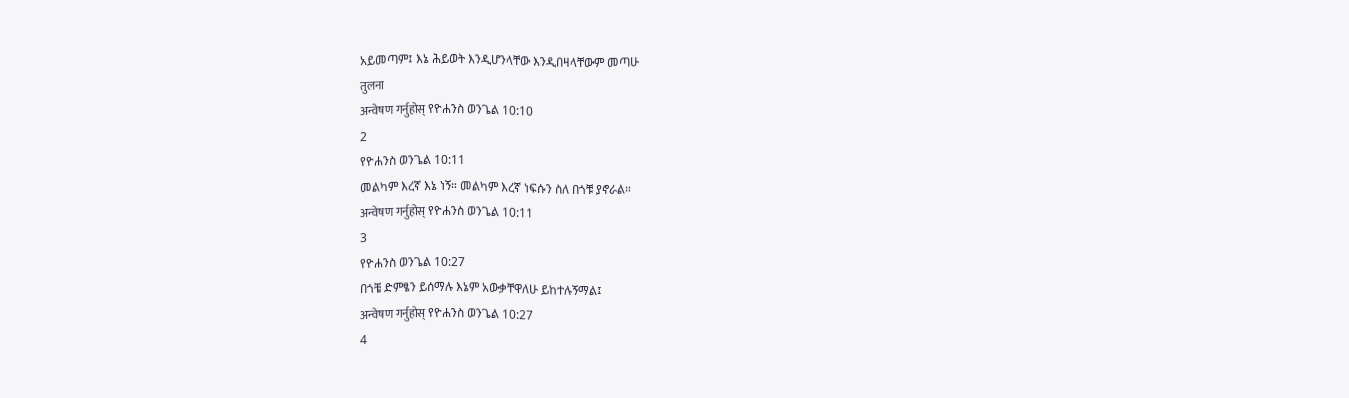አይመጣም፤ እኔ ሕይወት እንዲሆንላቸው እንዲበዛላቸውም መጣሁ
तुलना
अन्वेषण गर्नुहोस् የዮሐንስ ወንጌል 10:10
2
የዮሐንስ ወንጌል 10:11
መልካም እረኛ እኔ ነኝ። መልካም እረኛ ነፍሱን ስለ በጎቹ ያኖራል።
अन्वेषण गर्नुहोस् የዮሐንስ ወንጌል 10:11
3
የዮሐንስ ወንጌል 10:27
በጎቼ ድምፄን ይሰማሉ እኔም አውቃቸዋለሁ ይከተሉኝማል፤
अन्वेषण गर्नुहोस् የዮሐንስ ወንጌል 10:27
4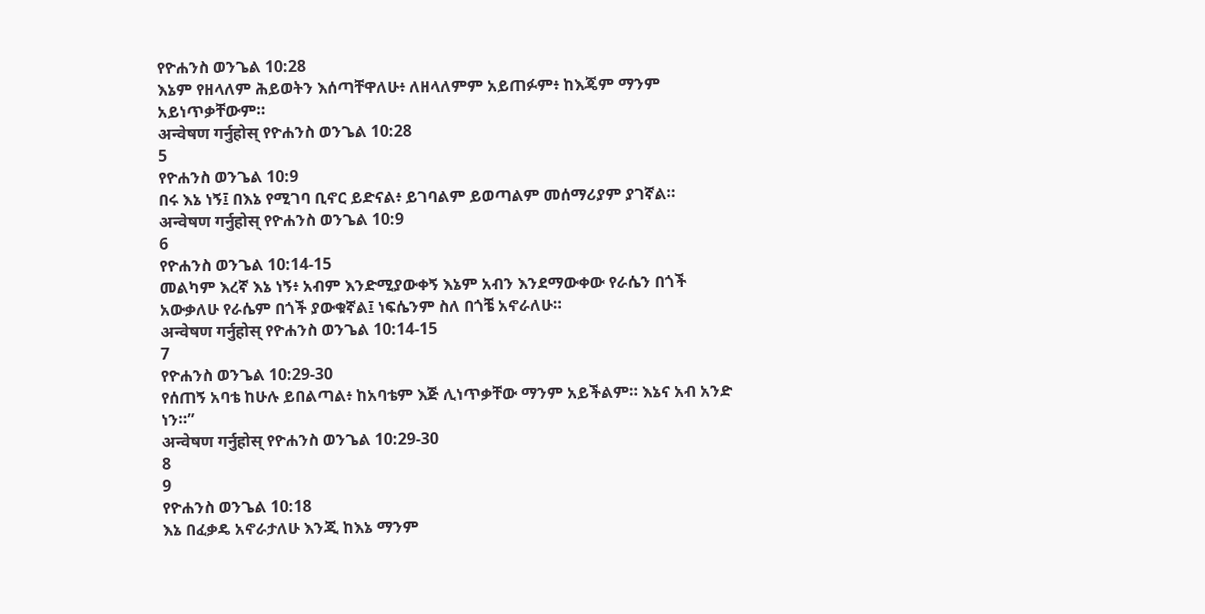የዮሐንስ ወንጌል 10:28
እኔም የዘላለም ሕይወትን እሰጣቸዋለሁ፥ ለዘላለምም አይጠፉም፥ ከእጄም ማንም አይነጥቃቸውም።
अन्वेषण गर्नुहोस् የዮሐንስ ወንጌል 10:28
5
የዮሐንስ ወንጌል 10:9
በሩ እኔ ነኝ፤ በእኔ የሚገባ ቢኖር ይድናል፥ ይገባልም ይወጣልም መሰማሪያም ያገኛል።
अन्वेषण गर्नुहोस् የዮሐንስ ወንጌል 10:9
6
የዮሐንስ ወንጌል 10:14-15
መልካም እረኛ እኔ ነኝ፥ አብም እንድሚያውቀኝ እኔም አብን እንደማውቀው የራሴን በጎች አውቃለሁ የራሴም በጎች ያውቁኛል፤ ነፍሴንም ስለ በጎቼ አኖራለሁ።
अन्वेषण गर्नुहोस् የዮሐንስ ወንጌል 10:14-15
7
የዮሐንስ ወንጌል 10:29-30
የሰጠኝ አባቴ ከሁሉ ይበልጣል፥ ከአባቴም እጅ ሊነጥቃቸው ማንም አይችልም። እኔና አብ አንድ ነን።”
अन्वेषण गर्नुहोस् የዮሐንስ ወንጌል 10:29-30
8
9
የዮሐንስ ወንጌል 10:18
እኔ በፈቃዴ አኖራታለሁ እንጂ ከእኔ ማንም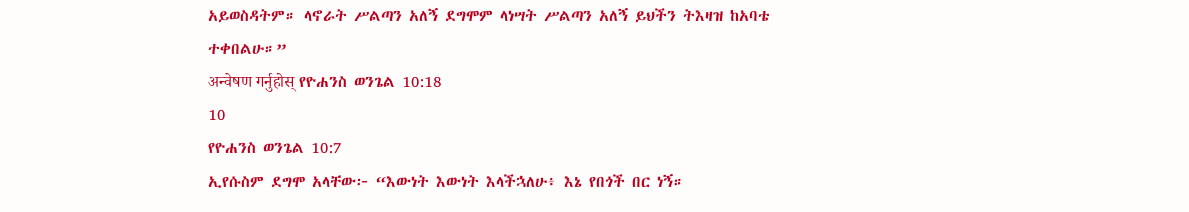አይወስዳትም። ላኖራት ሥልጣን አለኝ ደግሞም ላነሣት ሥልጣን አለኝ ይህችን ትእዛዝ ከአባቴ ተቀበልሁ።”
अन्वेषण गर्नुहोस् የዮሐንስ ወንጌል 10:18
10
የዮሐንስ ወንጌል 10:7
ኢየሱስም ደግሞ አላቸው፦ “እውነት እውነት እላችኋለሁ፥ እኔ የበጎች በር ነኝ።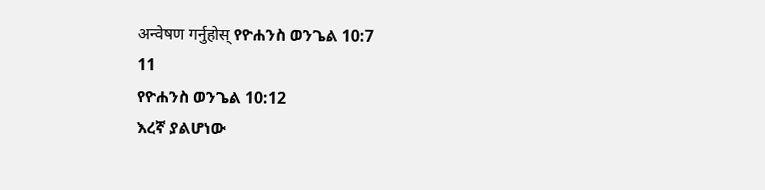अन्वेषण गर्नुहोस् የዮሐንስ ወንጌል 10:7
11
የዮሐንስ ወንጌል 10:12
እረኛ ያልሆነው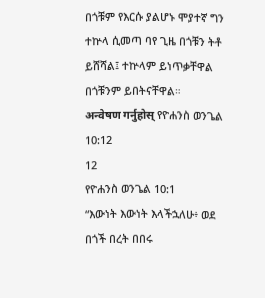በጎቹም የእርሱ ያልሆኑ ሞያተኛ ግን ተኵላ ሲመጣ ባየ ጊዜ በጎቹን ትቶ ይሸሻል፤ ተኵላም ይነጥቃቸዋል በጎቹንም ይበትናቸዋል።
अन्वेषण गर्नुहोस् የዮሐንስ ወንጌል 10:12
12
የዮሐንስ ወንጌል 10:1
“እውነት እውነት እላችኋለሁ፥ ወደ በጎች በረት በበሩ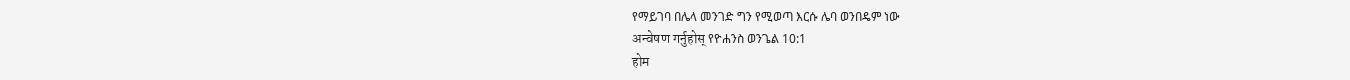የማይገባ በሌላ መንገድ ግን የሚወጣ እርሱ ሌባ ወንበዴም ነው
अन्वेषण गर्नुहोस् የዮሐንስ ወንጌል 10:1
होम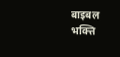बाइबल
भक्त्ति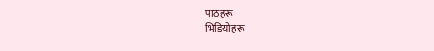पाठहरू
भिडियोहरू